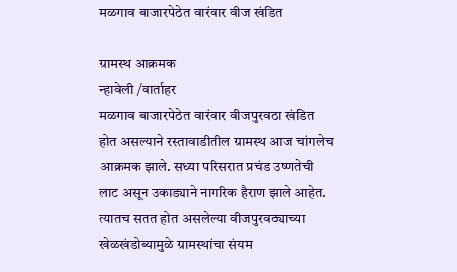मळगाव बाजारपेठेत वारंवार वीज खंडित

ग्रामस्थ आक्रमक
न्हावेली /वार्ताहर
मळगाव बाजारपेठेत वारंवार वीजपुरवठा खंडित होत असल्याने रस्तावाडीतील ग्रामस्थ आज चांगलेच आक्रमक झाले. सध्या परिसरात प्रचंड उष्णतेची लाट असून उकाड्याने नागरिक हैराण झाले आहेत. त्यातच सतत होत असलेल्या वीजपुरवठ्याच्या खेळखंडोब्यामुळे ग्रामस्थांचा संयम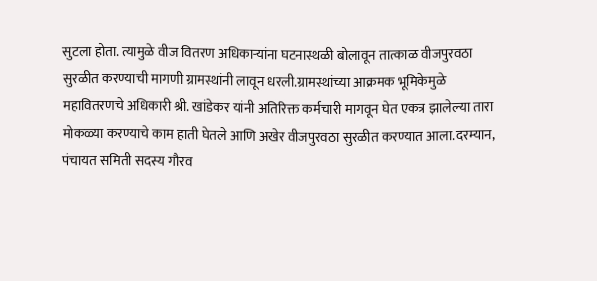सुटला होता. त्यामुळे वीज वितरण अधिकाऱ्यांना घटनास्थळी बोलावून तात्काळ वीजपुरवठा सुरळीत करण्याची मागणी ग्रामस्थांनी लावून धरली.ग्रामस्थांच्या आक्रमक भूमिकेमुळे महावितरणचे अधिकारी श्री. खांडेकर यांनी अतिरिक्त कर्मचारी मागवून घेत एकत्र झालेल्या तारा मोकळ्या करण्याचे काम हाती घेतले आणि अखेर वीजपुरवठा सुरळीत करण्यात आला.दरम्यान, पंचायत समिती सदस्य गौरव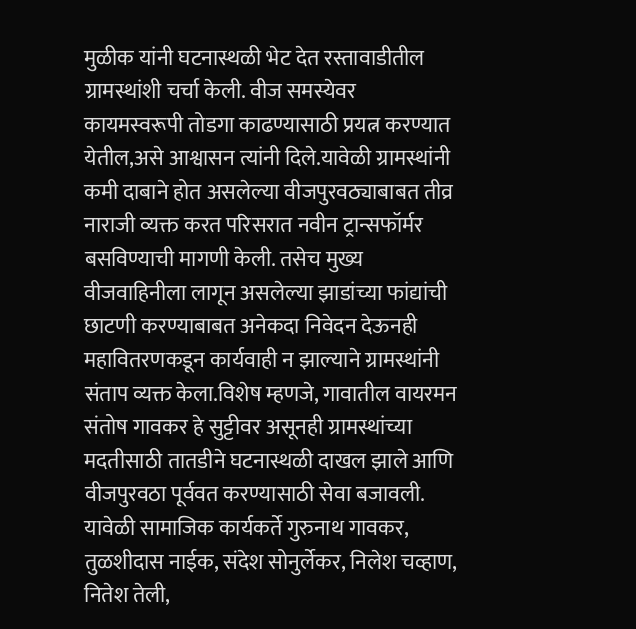मुळीक यांनी घटनास्थळी भेट देत रस्तावाडीतील ग्रामस्थांशी चर्चा केली. वीज समस्येवर कायमस्वरूपी तोडगा काढण्यासाठी प्रयत्न करण्यात येतील,असे आश्वासन त्यांनी दिले.यावेळी ग्रामस्थांनी कमी दाबाने होत असलेल्या वीजपुरवठ्याबाबत तीव्र नाराजी व्यक्त करत परिसरात नवीन ट्रान्सफॉर्मर बसविण्याची मागणी केली. तसेच मुख्य वीजवाहिनीला लागून असलेल्या झाडांच्या फांद्यांची छाटणी करण्याबाबत अनेकदा निवेदन देऊनही महावितरणकडून कार्यवाही न झाल्याने ग्रामस्थांनी संताप व्यक्त केला.विशेष म्हणजे, गावातील वायरमन संतोष गावकर हे सुट्टीवर असूनही ग्रामस्थांच्या मदतीसाठी तातडीने घटनास्थळी दाखल झाले आणि वीजपुरवठा पूर्ववत करण्यासाठी सेवा बजावली. यावेळी सामाजिक कार्यकर्ते गुरुनाथ गावकर, तुळशीदास नाईक, संदेश सोनुर्लेकर, निलेश चव्हाण, नितेश तेली,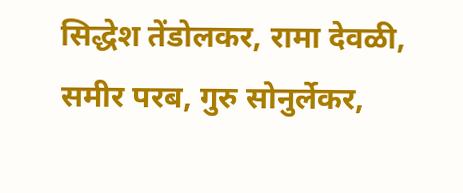सिद्धेश तेंडोलकर, रामा देवळी, समीर परब, गुरु सोनुर्लेकर,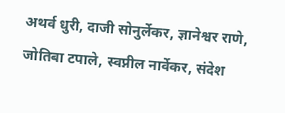अथर्व धुरी, दाजी सोनुर्लेकर, ज्ञानेश्वर राणे, जोतिबा टपाले, स्वप्नील नार्वेकर, संदेश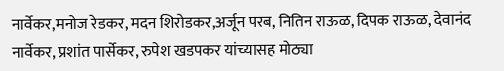नार्वेकर,मनोज रेडकर, मदन शिरोडकर,अर्जून परब, नितिन राऊळ, दिपक राऊळ, देवानंद नार्वेकर, प्रशांत पार्सेकर, रुपेश खडपकर यांच्यासह मोठ्या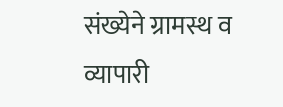संख्येने ग्रामस्थ व व्यापारी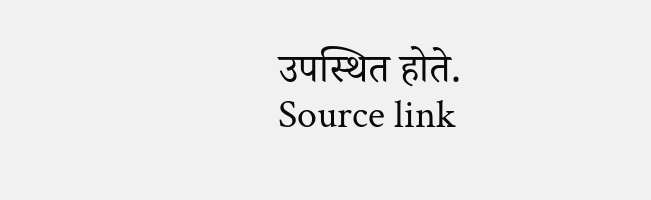उपस्थित होते.
Source link